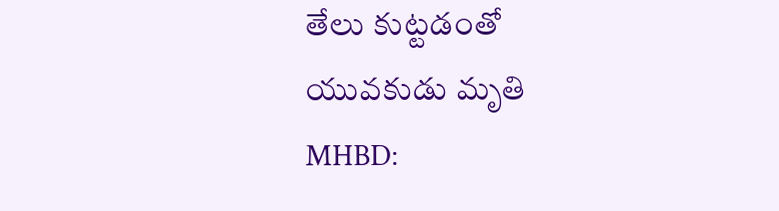తేలు కుట్టడంతో యువకుడు మృతి
MHBD: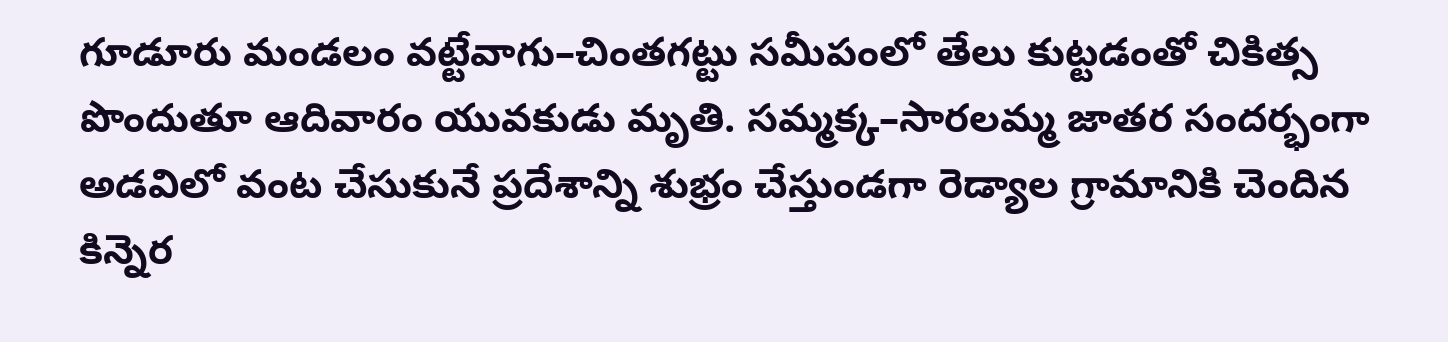గూడూరు మండలం వట్టేవాగు–చింతగట్టు సమీపంలో తేలు కుట్టడంతో చికిత్స పొందుతూ ఆదివారం యువకుడు మృతి. సమ్మక్క–సారలమ్మ జాతర సందర్భంగా అడవిలో వంట చేసుకునే ప్రదేశాన్ని శుభ్రం చేస్తుండగా రెడ్యాల గ్రామానికి చెందిన కిన్నెర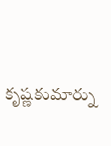కృష్ణకుమార్ను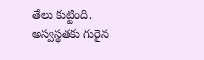తేలు కుట్టింది. అస్వస్థతకు గురైన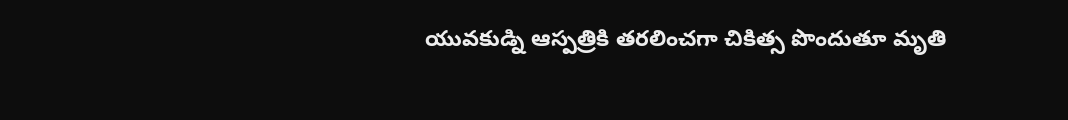యువకుడ్ని ఆస్పత్రికి తరలించగా చికిత్స పొందుతూ మృతి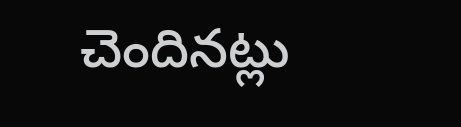చెందినట్లు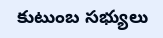కుటుంబ సభ్యులు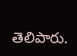తెలిపారు.